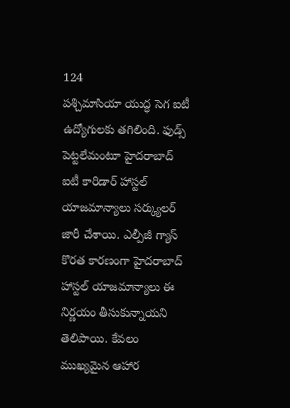124
పశ్చిమాసియా యుద్ధ సెగ ఐటీ ఉద్యోగులకు తగిలింది. ఫుడ్స్ పెట్టలేమంటూ హైదరాబాద్ ఐటీ కారిడార్ హాస్టల్ యాజమాన్యాలు సర్క్యులర్ జారీ చేశాయి. ఎల్పీజీ గ్యాస్ కొరత కారణంగా హైదరాబాద్ హాస్టల్ యాజమాన్యాలు ఈ నిర్ణయం తీసుకున్నాయని తెలిపాయి. కేవలం ముఖ్యమైన ఆహార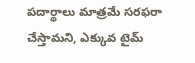పదార్థాలు మాత్రమే సరఫరా చేస్తామని, ఎక్కువ టైమ్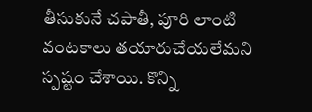తీసుకునే చపాతీ, పూరి లాంటి వంటకాలు తయారుచేయలేమని స్పష్టం చేశాయి. కొన్ని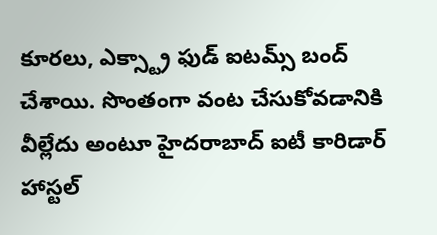కూరలు, ఎక్స్ట్రా ఫుడ్ ఐటమ్స్ బంద్ చేశాయి. సొంతంగా వంట చేసుకోవడానికి వీల్లేదు అంటూ హైదరాబాద్ ఐటీ కారిడార్ హాస్టల్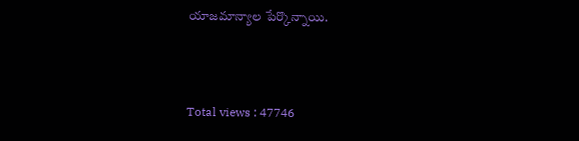యాజమాన్యాల పేర్కొన్నాయి.



Total views : 47746